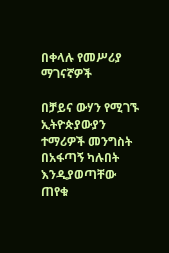በቀላሉ የመሥሪያ ማገናኛዎች

በቻይና ውሃን የሚገኙ ኢትዮጵያውያን ተማሪዎች መንግስት በአፋጣኝ ካሉበት እንዲያወጣቸው ጠየቁ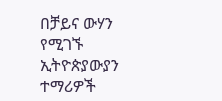በቻይና ውሃን የሚገኙ ኢትዮጵያውያን ተማሪዎች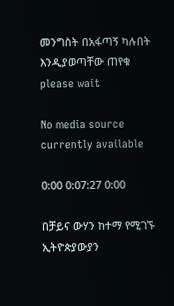መንግስት በአፋጣኝ ካሉበት እንዲያወጣቸው ጠየቁ
please wait

No media source currently available

0:00 0:07:27 0:00

በቻይና ውሃን ከተማ የሚገኙ ኢትዮጵያውያን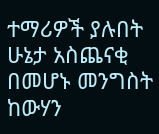ተማሪዎች ያሉበት ሁኔታ አስጨናቂ በመሆኑ መንግስት ከውሃን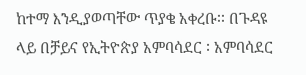ከተማ እንዲያወጣቸው ጥያቄ አቀረቡ፡፡ በጉዳዩ ላይ በቻይና የኢትዮጵያ አምባሳደር ፡ አምባሳደር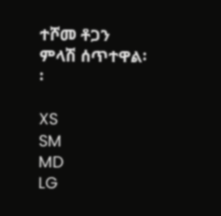ተሾመ ቶጋን ምላሽ ሰጥተዋል፡፡

XS
SM
MD
LG